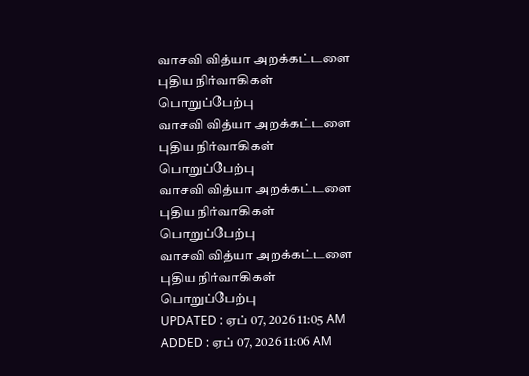வாசவி வித்யா அறக்கட்டளை புதிய நிர்வாகிகள் பொறுப்பேற்பு
வாசவி வித்யா அறக்கட்டளை புதிய நிர்வாகிகள் பொறுப்பேற்பு
வாசவி வித்யா அறக்கட்டளை புதிய நிர்வாகிகள் பொறுப்பேற்பு
வாசவி வித்யா அறக்கட்டளை புதிய நிர்வாகிகள் பொறுப்பேற்பு
UPDATED : ஏப் 07, 2026 11:05 AM
ADDED : ஏப் 07, 2026 11:06 AM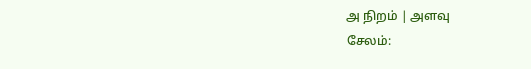அ நிறம் | அளவு
சேலம்: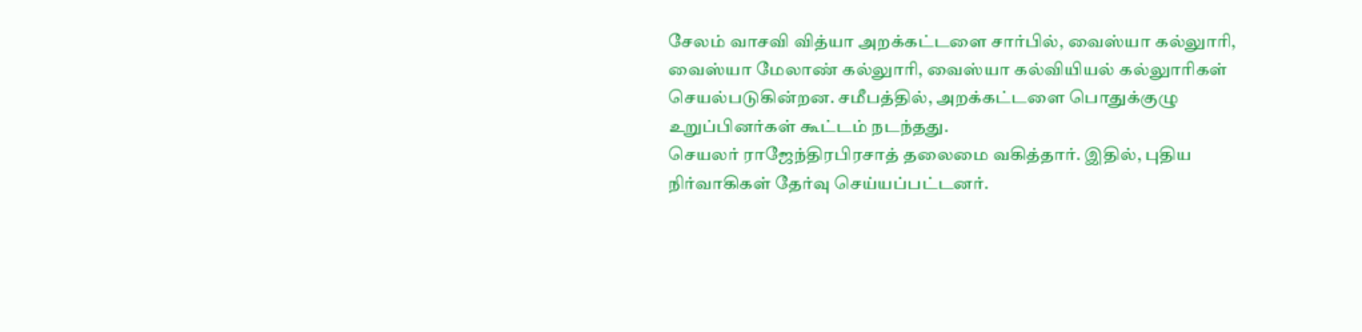சேலம் வாசவி வித்யா அறக்கட்டளை சார்பில், வைஸ்யா கல்லுாரி, வைஸ்யா மேலாண் கல்லுாரி, வைஸ்யா கல்வியியல் கல்லுாரிகள் செயல்படுகின்றன. சமீபத்தில், அறக்கட்டளை பொதுக்குழு உறுப்பினர்கள் கூட்டம் நடந்தது.
செயலர் ராஜேந்திரபிரசாத் தலைமை வகித்தார். இதில், புதிய நிர்வாகிகள் தேர்வு செய்யப்பட்டனர்.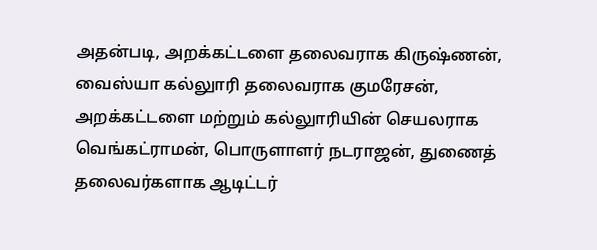அதன்படி, அறக்கட்டளை தலைவராக கிருஷ்ணன், வைஸ்யா கல்லுாரி தலைவராக குமரேசன், அறக்கட்டளை மற்றும் கல்லுாரியின் செயலராக வெங்கட்ராமன், பொருளாளர் நடராஜன், துணைத் தலைவர்களாக ஆடிட்டர்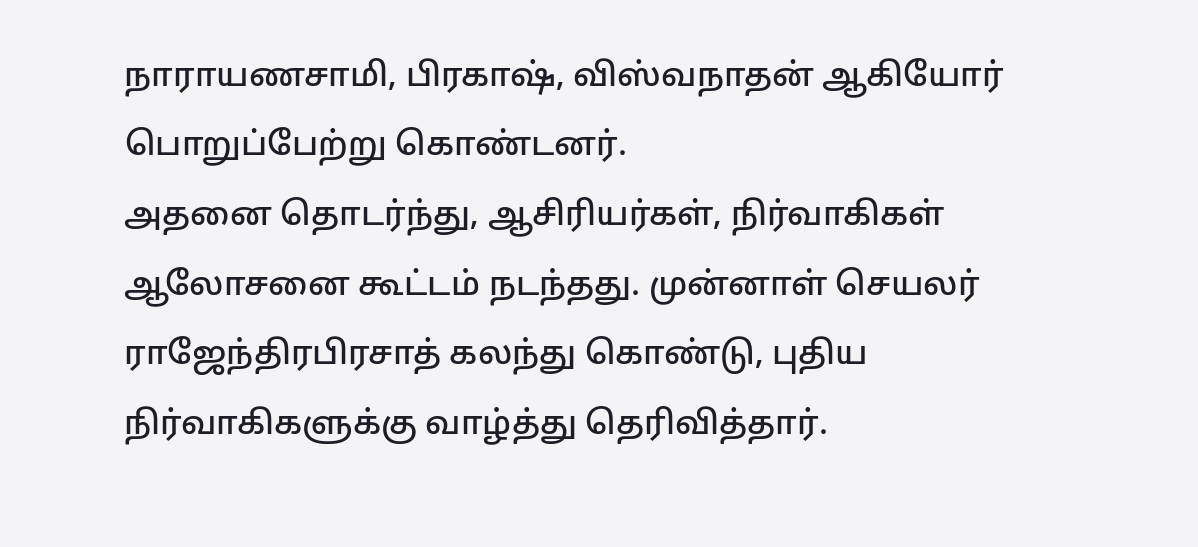நாராயணசாமி, பிரகாஷ், விஸ்வநாதன் ஆகியோர் பொறுப்பேற்று கொண்டனர்.
அதனை தொடர்ந்து, ஆசிரியர்கள், நிர்வாகிகள் ஆலோசனை கூட்டம் நடந்தது. முன்னாள் செயலர் ராஜேந்திரபிரசாத் கலந்து கொண்டு, புதிய நிர்வாகிகளுக்கு வாழ்த்து தெரிவித்தார்.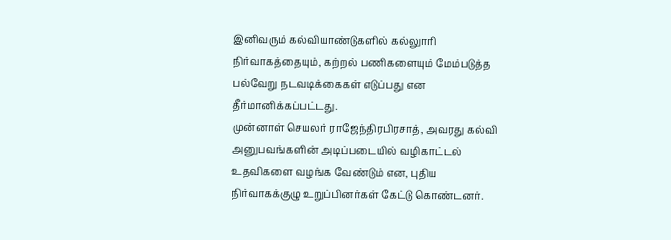இனிவரும் கல்வியாண்டுகளில் கல்லுாரி நிர்வாகத்தையும், கற்றல் பணிகளையும் மேம்படுத்த பல்வேறு நடவடிக்கைகள் எடுப்பது என தீர்மானிக்கப்பட்டது.
முன்னாள் செயலர் ராஜேந்திரபிரசாத், அவரது கல்வி அனுபவங்களின் அடிப்படையில் வழிகாட்டல் உதவிகளை வழங்க வேண்டும் என, புதிய நிர்வாகக்குழு உறுப்பினர்கள் கேட்டு கொண்டனர்.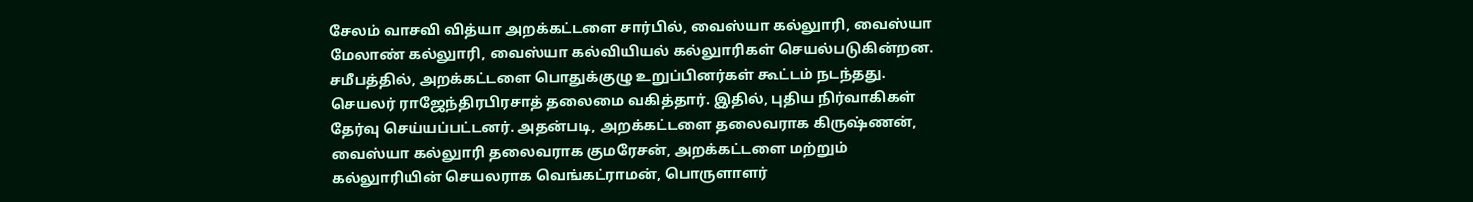சேலம் வாசவி வித்யா அறக்கட்டளை சார்பில், வைஸ்யா கல்லுாரி, வைஸ்யா மேலாண் கல்லுாரி, வைஸ்யா கல்வியியல் கல்லுாரிகள் செயல்படுகின்றன. சமீபத்தில், அறக்கட்டளை பொதுக்குழு உறுப்பினர்கள் கூட்டம் நடந்தது.
செயலர் ராஜேந்திரபிரசாத் தலைமை வகித்தார். இதில், புதிய நிர்வாகிகள் தேர்வு செய்யப்பட்டனர். அதன்படி, அறக்கட்டளை தலைவராக கிருஷ்ணன், வைஸ்யா கல்லுாரி தலைவராக குமரேசன், அறக்கட்டளை மற்றும் கல்லுாரியின் செயலராக வெங்கட்ராமன், பொருளாளர்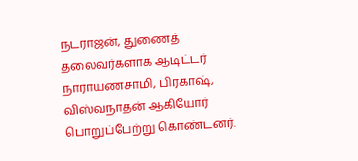நடராஜன், துணைத் தலைவர்களாக ஆடிட்டர் நாராயணசாமி, பிரகாஷ், விஸ்வநாதன் ஆகியோர் பொறுப்பேற்று கொண்டனர்.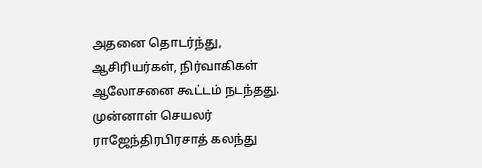அதனை தொடர்ந்து, ஆசிரியர்கள், நிர்வாகிகள் ஆலோசனை கூட்டம் நடந்தது. முன்னாள் செயலர் ராஜேந்திரபிரசாத் கலந்து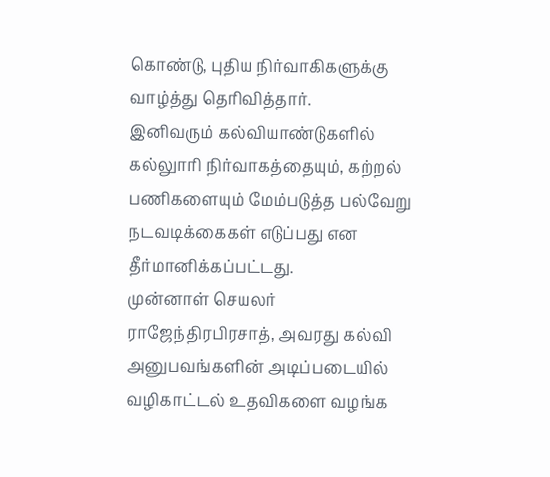கொண்டு, புதிய நிர்வாகிகளுக்கு வாழ்த்து தெரிவித்தார்.
இனிவரும் கல்வியாண்டுகளில் கல்லுாரி நிர்வாகத்தையும், கற்றல் பணிகளையும் மேம்படுத்த பல்வேறு நடவடிக்கைகள் எடுப்பது என தீர்மானிக்கப்பட்டது.
முன்னாள் செயலர் ராஜேந்திரபிரசாத், அவரது கல்வி அனுபவங்களின் அடிப்படையில் வழிகாட்டல் உதவிகளை வழங்க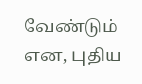வேண்டும் என, புதிய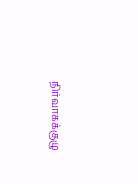நிர்வாகக்குழு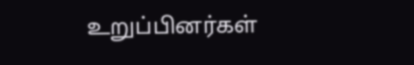உறுப்பினர்கள்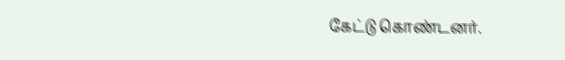கேட்டு கொண்டனர்.